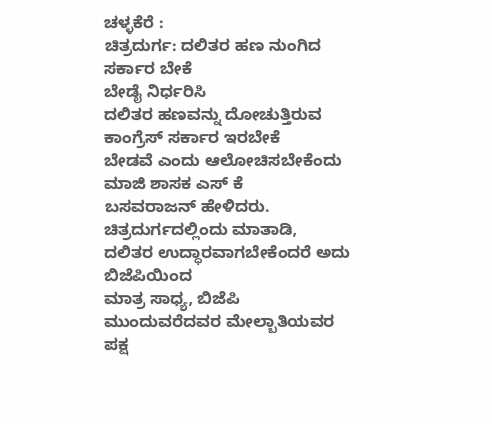ಚಳ್ಳಕೆರೆ :
ಚಿತ್ರದುರ್ಗ: ದಲಿತರ ಹಣ ನುಂಗಿದ ಸರ್ಕಾರ ಬೇಕೆ
ಬೇಡೈ ನಿರ್ಧರಿಸಿ
ದಲಿತರ ಹಣವನ್ನು ದೋಚುತ್ತಿರುವ ಕಾಂಗ್ರೆಸ್ ಸರ್ಕಾರ ಇರಬೇಕೆ
ಬೇಡವೆ ಎಂದು ಆಲೋಚಿಸಬೇಕೆಂದು ಮಾಜಿ ಶಾಸಕ ಎಸ್ ಕೆ
ಬಸವರಾಜನ್ ಹೇಳಿದರು.
ಚಿತ್ರದುರ್ಗದಲ್ಲಿಂದು ಮಾತಾಡಿ,
ದಲಿತರ ಉದ್ಧಾರವಾಗಬೇಕೆಂದರೆ ಅದು ಬಿಜೆಪಿಯಿಂದ
ಮಾತ್ರ ಸಾಧ್ಯ, ಬಿಜೆಪಿ ಮುಂದುವರೆದವರ ಮೇಲ್ಬಾತಿಯವರ
ಪಕ್ಷ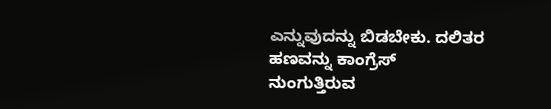ಎನ್ನುವುದನ್ನು ಬಿಡಬೇಕು. ದಲಿತರ ಹಣವನ್ನು ಕಾಂಗ್ರೆಸ್
ನುಂಗುತ್ತಿರುವ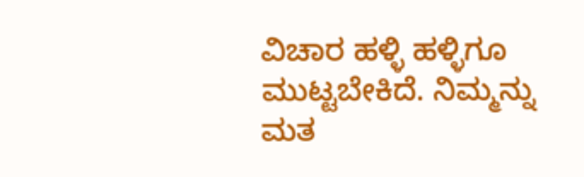ವಿಚಾರ ಹಳ್ಳಿ ಹಳ್ಳಿಗೂ ಮುಟ್ಟಬೇಕಿದೆ. ನಿಮ್ಮನ್ನು
ಮತ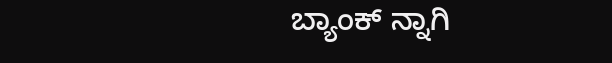ಬ್ಯಾಂಕ್ ನ್ನಾಗಿ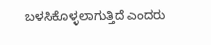ಬಳಸಿಕೊಳ್ಳಲಾಗುತ್ತಿದೆ ಎಂದರು